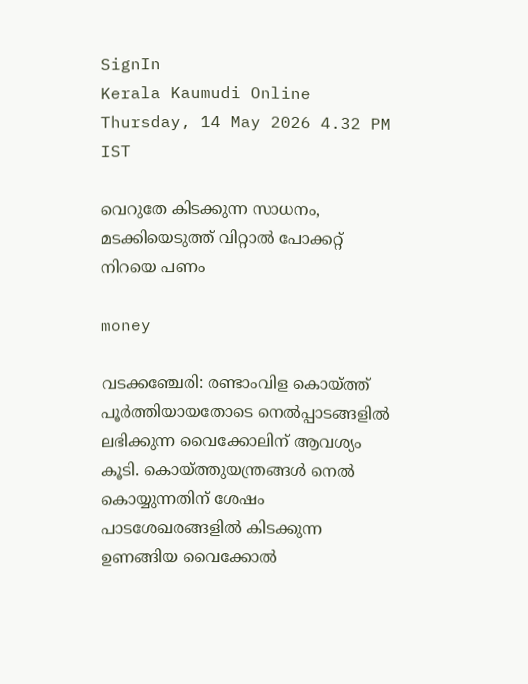SignIn
Kerala Kaumudi Online
Thursday, 14 May 2026 4.32 PM IST

വെറുതേ കിടക്കുന്ന സാധനം, മടക്കിയെടുത്ത് വിറ്റാല്‍ പോക്കറ്റ് നിറയെ പണം

money

വടക്കഞ്ചേരി: രണ്ടാംവിള കൊയ്ത്ത് പൂര്‍ത്തിയായതോടെ നെല്‍പ്പാടങ്ങളില്‍ ലഭിക്കുന്ന വൈക്കോലിന് ആവശ്യം കൂടി. കൊയ്ത്തുയന്ത്രങ്ങള്‍ നെല്‍ കൊയ്യുന്നതിന് ശേഷം പാടശേഖരങ്ങളില്‍ കിടക്കുന്ന ഉണങ്ങിയ വൈക്കോല്‍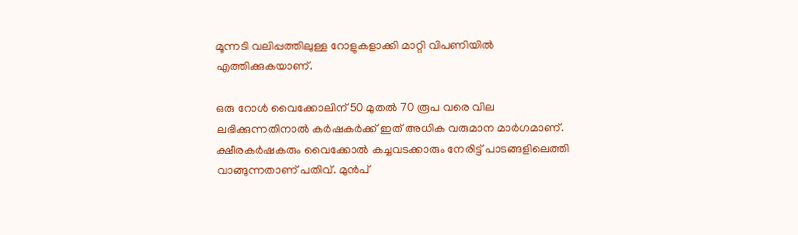മൂന്നടി വലിപ്പത്തിലുള്ള റോളുകളാക്കി മാറ്റി വിപണിയില്‍ എത്തിക്കുകയാണ്.

ഒരു റോള്‍ വൈക്കോലിന് 50 മുതല്‍ 70 രൂപ വരെ വില ലഭിക്കുന്നതിനാല്‍ കര്‍ഷകര്‍ക്ക് ഇത് അധിക വരുമാന മാര്‍ഗമാണ്. ക്ഷീരകര്‍ഷകരും വൈക്കോല്‍ കച്ചവടക്കാരും നേരിട്ട് പാടങ്ങളിലെത്തി വാങ്ങുന്നതാണ് പതിവ്. മുന്‍പ്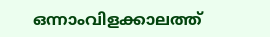ഒന്നാംവിളക്കാലത്ത്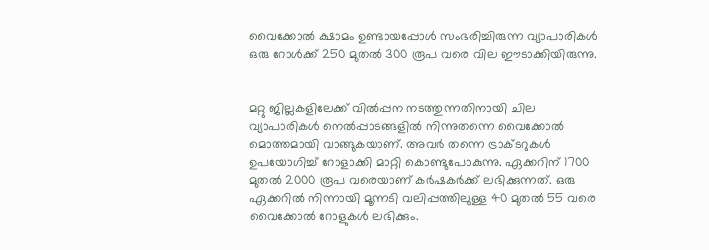വൈക്കോല്‍ ക്ഷാമം ഉണ്ടായപ്പോള്‍ സംഭരിച്ചിരുന്ന വ്യാപാരികള്‍ ഒരു റോള്‍ക്ക് 250 മുതല്‍ 300 രൂപ വരെ വില ഈടാക്കിയിരുന്നു.


മറ്റു ജില്ലകളിലേക്ക് വില്‍പ്പന നടത്തുന്നതിനായി ചില വ്യാപാരികള്‍ നെല്‍പ്പാടങ്ങളില്‍ നിന്നുതന്നെ വൈക്കോല്‍ മൊത്തമായി വാങ്ങുകയാണ്. അവര്‍ തന്നെ ട്രാക്ടറുകള്‍ ഉപയോഗിച്ച് റോളാക്കി മാറ്റി കൊണ്ടുപോകുന്നു. ഏക്കറിന് 1700 മുതല്‍ 2000 രൂപ വരെയാണ് കര്‍ഷകര്‍ക്ക് ലഭിക്കുന്നത്. ഒരു ഏക്കറില്‍ നിന്നായി മൂന്നടി വലിപ്പത്തിലുള്ള 40 മുതല്‍ 55 വരെ വൈക്കോല്‍ റോളുകള്‍ ലഭിക്കും.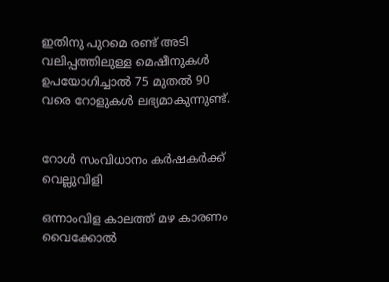ഇതിനു പുറമെ രണ്ട് അടി വലിപ്പത്തിലുള്ള മെഷീനുകള്‍ ഉപയോഗിച്ചാല്‍ 75 മുതല്‍ 90 വരെ റോളുകള്‍ ലഭ്യമാകുന്നുണ്ട്.


റോള്‍ സംവിധാനം കര്‍ഷകര്‍ക്ക് വെല്ലുവിളി

ഒന്നാംവിള കാലത്ത് മഴ കാരണം വൈക്കോല്‍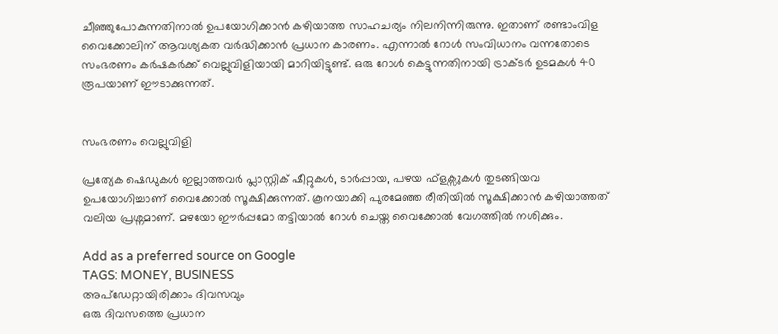ചീഞ്ഞുപോകുന്നതിനാല്‍ ഉപയോഗിക്കാന്‍ കഴിയാത്ത സാഹചര്യം നിലനിന്നിരുന്നു. ഇതാണ് രണ്ടാംവിള വൈക്കോലിന് ആവശ്യകത വര്‍ദ്ധിക്കാന്‍ പ്രധാന കാരണം. എന്നാല്‍ റോള്‍ സംവിധാനം വന്നതോടെ സംഭരണം കര്‍ഷകര്‍ക്ക് വെല്ലുവിളിയായി മാറിയിട്ടുണ്ട്. ഒരു റോള്‍ കെട്ടുന്നതിനായി ട്രാക്ടര്‍ ഉടമകള്‍ 40 രൂപയാണ് ഈടാക്കുന്നത്.


സംഭരണം വെല്ലുവിളി

പ്രത്യേക ഷെഡുകള്‍ ഇല്ലാത്തവര്‍ പ്ലാസ്റ്റിക് ഷീറ്റുകള്‍, ടാര്‍പ്പായ, പഴയ ഫ്ളക്സുകള്‍ തുടങ്ങിയവ ഉപയോഗിച്ചാണ് വൈക്കോല്‍ സൂക്ഷിക്കുന്നത്. കൂനയാക്കി പുരമേഞ്ഞ രീതിയില്‍ സൂക്ഷിക്കാന്‍ കഴിയാത്തത് വലിയ പ്രശ്നമാണ്. മഴയോ ഈര്‍പ്പമോ തട്ടിയാല്‍ റോള്‍ ചെയ്ത വൈക്കോല്‍ വേഗത്തില്‍ നശിക്കും.

Add as a preferred source on Google
TAGS: MONEY, BUSINESS
അപ്ഡേറ്റായിരിക്കാം ദിവസവും
ഒരു ദിവസത്തെ പ്രധാന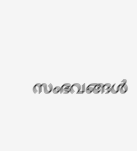സംഭവങ്ങൾ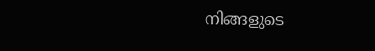നിങ്ങളുടെ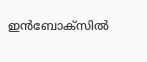ഇൻബോക്സിൽ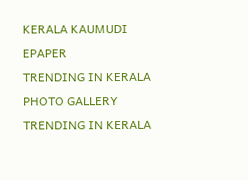KERALA KAUMUDI EPAPER
TRENDING IN KERALA
PHOTO GALLERY
TRENDING IN KERALA